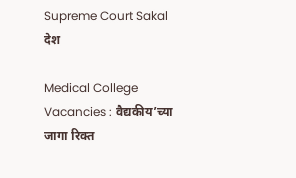Supreme Court Sakal
देश

Medical College Vacancies : वैद्यकीय’च्या जागा रिक्त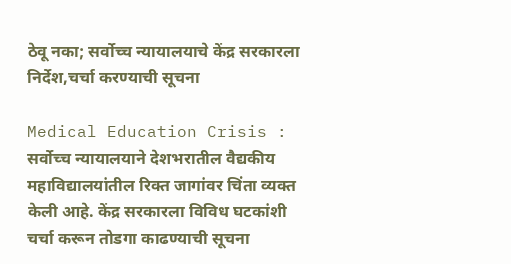ठेवू नका; सर्वोच्च न्यायालयाचे केंद्र सरकारला निर्देश,चर्चा करण्याची सूचना

Medical Education Crisis : सर्वोच्च न्यायालयाने देशभरातील वैद्यकीय महाविद्यालयांतील रिक्त जागांवर चिंता व्यक्त केली आहे. केंद्र सरकारला विविध घटकांशी चर्चा करून तोडगा काढण्याची सूचना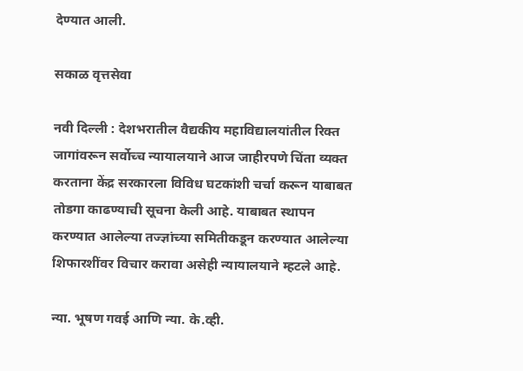देण्यात आली.

सकाळ वृत्तसेवा

नवी दिल्ली : देशभरातील वैद्यकीय महाविद्यालयांतील रिक्त जागांवरून सर्वोच्च न्यायालयाने आज जाहीरपणे चिंता व्यक्त करताना केंद्र सरकारला विविध घटकांशी चर्चा करून याबाबत तोडगा काढण्याची सूचना केली आहे. याबाबत स्थापन करण्यात आलेल्या तज्ज्ञांच्या समितीकडून करण्यात आलेल्या शिफारशींवर विचार करावा असेही न्यायालयाने म्हटले आहे.

न्या. भूषण गवई आणि न्या. के.व्ही.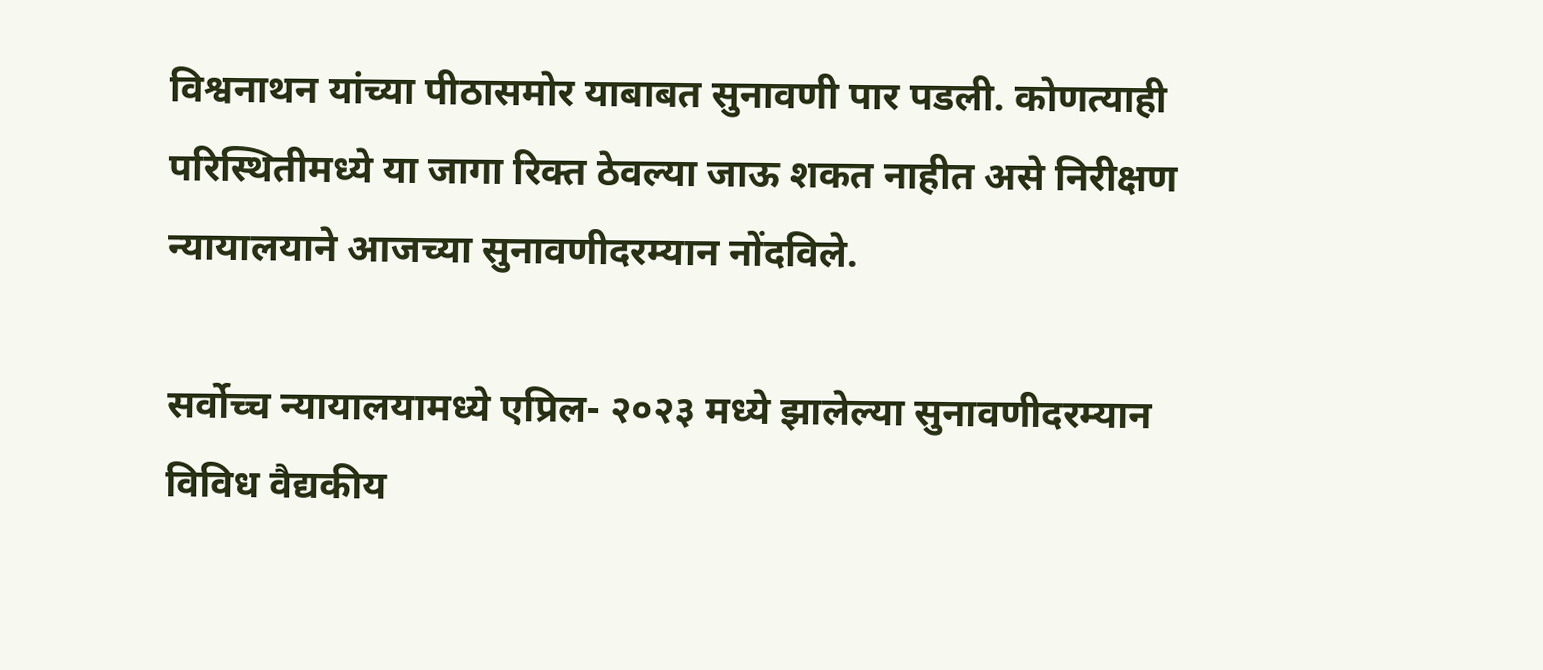विश्वनाथन यांच्या पीठासमोर याबाबत सुनावणी पार पडली. कोणत्याही परिस्थितीमध्ये या जागा रिक्त ठेवल्या जाऊ शकत नाहीत असे निरीक्षण न्यायालयाने आजच्या सुनावणीदरम्यान नोंदविले.

सर्वोच्च न्यायालयामध्ये एप्रिल- २०२३ मध्ये झालेल्या सुनावणीदरम्यान विविध वैद्यकीय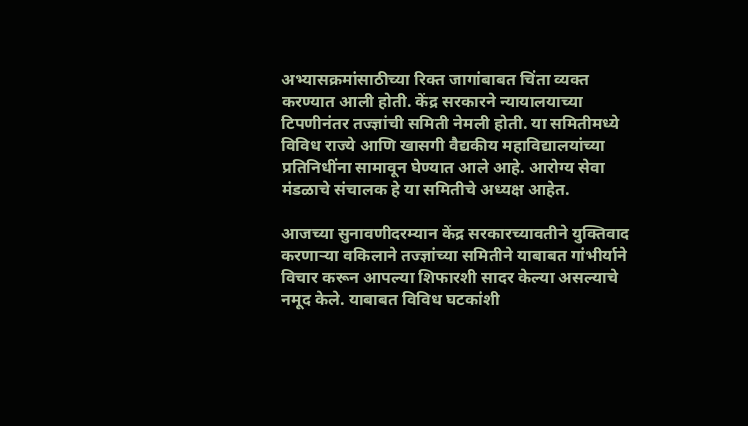अभ्यासक्रमांसाठीच्या रिक्त जागांबाबत चिंता व्यक्त करण्यात आली होती. केंद्र सरकारने न्यायालयाच्या टिपणीनंतर तज्ज्ञांची समिती नेमली होती. या समितीमध्ये विविध राज्ये आणि खासगी वैद्यकीय महाविद्यालयांच्या प्रतिनिधींना सामावून घेण्यात आले आहे. आरोग्य सेवा मंडळाचे संचालक हे या समितीचे अध्यक्ष आहेत.

आजच्या सुनावणीदरम्यान केंद्र सरकारच्यावतीने युक्तिवाद करणाऱ्या वकिलाने तज्ज्ञांच्या समितीने याबाबत गांभीर्याने विचार करून आपल्या शिफारशी सादर केल्या असल्याचे नमूद केले. याबाबत विविध घटकांशी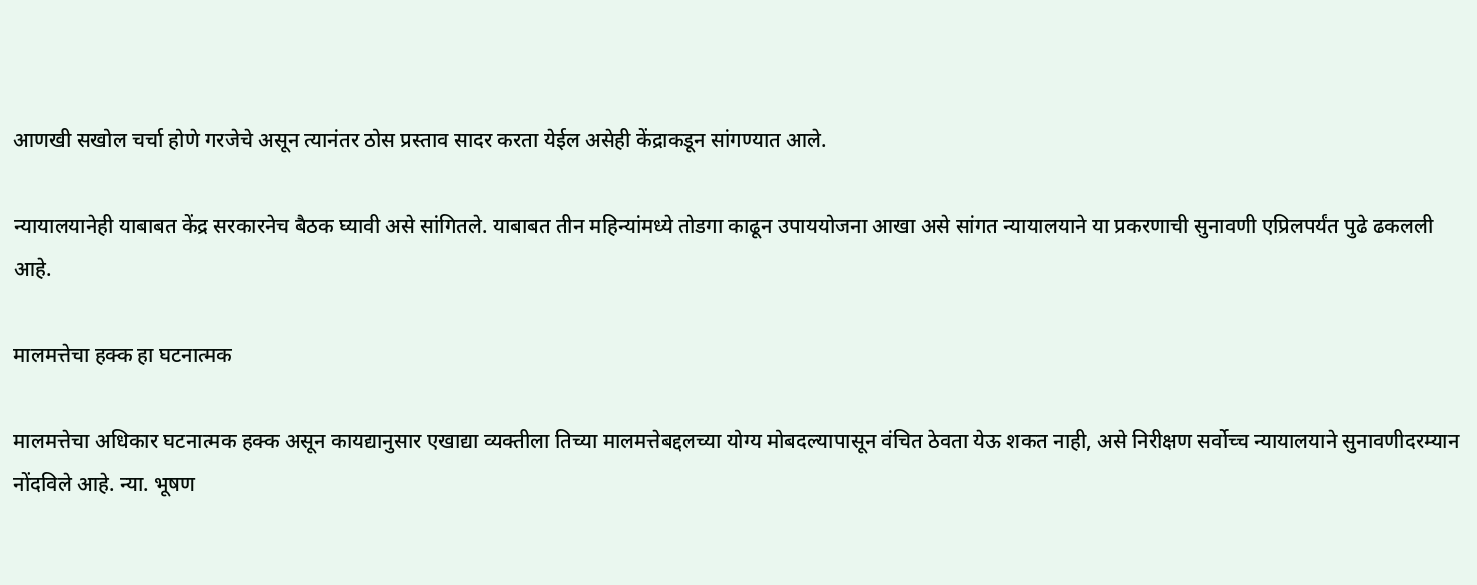आणखी सखोल चर्चा होणे गरजेचे असून त्यानंतर ठोस प्रस्ताव सादर करता येईल असेही केंद्राकडून सांगण्यात आले.

न्यायालयानेही याबाबत केंद्र सरकारनेच बैठक घ्यावी असे सांगितले. याबाबत तीन महिन्यांमध्ये तोडगा काढून उपाययोजना आखा असे सांगत न्यायालयाने या प्रकरणाची सुनावणी एप्रिलपर्यंत पुढे ढकलली आहे.

मालमत्तेचा हक्क हा घटनात्मक

मालमत्तेचा अधिकार घटनात्मक हक्क असून कायद्यानुसार एखाद्या व्यक्तीला तिच्या मालमत्तेबद्दलच्या योग्य मोबदल्यापासून वंचित ठेवता येऊ शकत नाही, असे निरीक्षण सर्वोच्च न्यायालयाने सुनावणीदरम्यान नोंदविले आहे. न्या. भूषण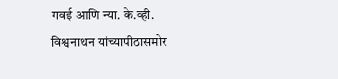गवई आणि न्या. के.व्ही. विश्वनाथन यांच्यापीठासमोर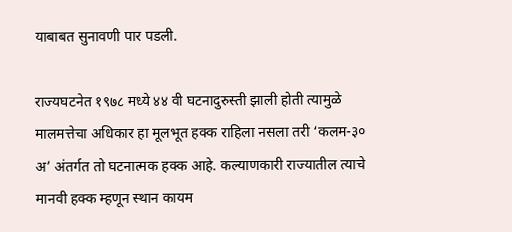याबाबत सुनावणी पार पडली.

राज्यघटनेत १९७८ मध्ये ४४ वी घटनादुरुस्ती झाली होती त्यामुळे मालमत्तेचा अधिकार हा मूलभूत हक्क राहिला नसला तरी ‘कलम-३० अ’ अंतर्गत तो घटनात्मक हक्क आहे. कल्याणकारी राज्यातील त्याचे मानवी हक्क म्हणून स्थान कायम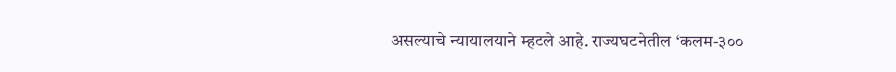असल्याचे न्यायालयाने म्हटले आहे. राज्यघटनेतील ‘कलम-३००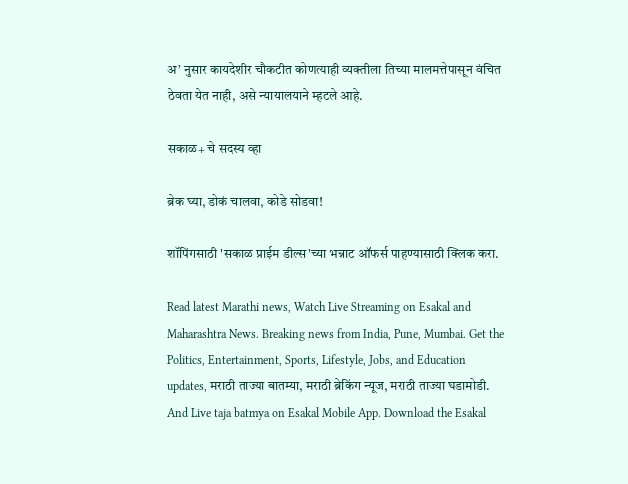अ’ नुसार कायदेशीर चौकटीत कोणत्याही व्यक्तीला तिच्या मालमत्तेपासून वंचित ठेवता येत नाही, असे न्यायालयाने म्हटले आहे.

सकाळ+ चे सदस्य व्हा

ब्रेक घ्या, डोकं चालवा, कोडे सोडवा!

शॉपिंगसाठी 'सकाळ प्राईम डील्स'च्या भन्नाट ऑफर्स पाहण्यासाठी क्लिक करा.

Read latest Marathi news, Watch Live Streaming on Esakal and Maharashtra News. Breaking news from India, Pune, Mumbai. Get the Politics, Entertainment, Sports, Lifestyle, Jobs, and Education updates, मराठी ताज्या बातम्या, मराठी ब्रेकिंग न्यूज, मराठी ताज्या घडामोडी. And Live taja batmya on Esakal Mobile App. Download the Esakal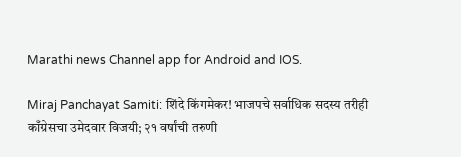Marathi news Channel app for Android and IOS.

Miraj Panchayat Samiti: शिंदे किंगमेकर! भाजपचे सर्वाधिक सदस्य तरीही काँग्रेसचा उमेदवार विजयी; २१ वर्षांची तरुणी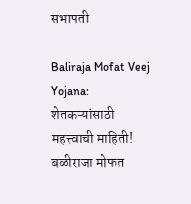सभापती

Baliraja Mofat Veej Yojana: शेतकऱ्यांसाठी महत्त्वाची माहिती! बळीराजा मोफत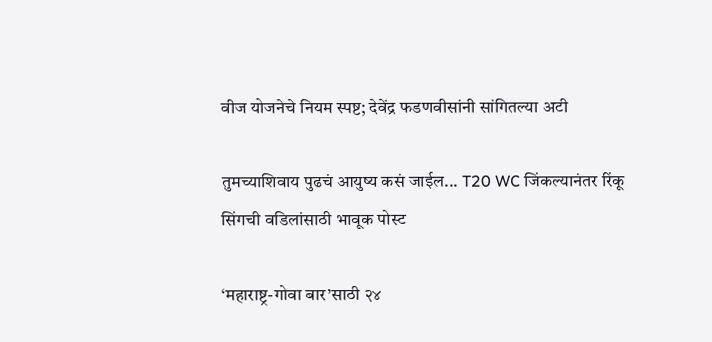वीज योजनेचे नियम स्पष्ट; देवेंद्र फडणवीसांनी सांगितल्या अटी

तुमच्याशिवाय पुढचं आयुष्य कसं जाईल... T20 WC जिंकल्यानंतर रिंकू सिंगची वडिलांसाठी भावूक पोस्ट

‘महाराष्ट्र-गोवा बार’साठी २४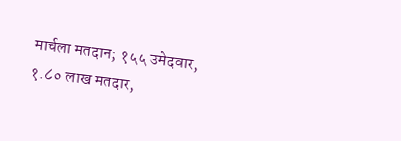मार्चला मतदान; १५५ उमेदवार, १.८० लाख मतदार,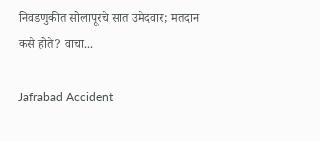निवडणुकीत सोलापूरचे सात उमेदवार; मतदान कसे होते? वाचा...

Jafrabad Accident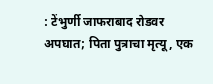: टेंभुर्णी जाफराबाद रोडवर अपघात; पिता पुत्राचा मृत्यू, एक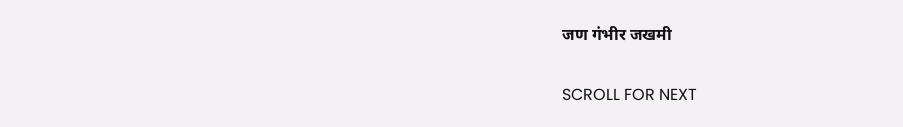जण गंभीर जखमी

SCROLL FOR NEXT